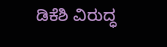ಡಿಕೆಶಿ ವಿರುದ್ಧ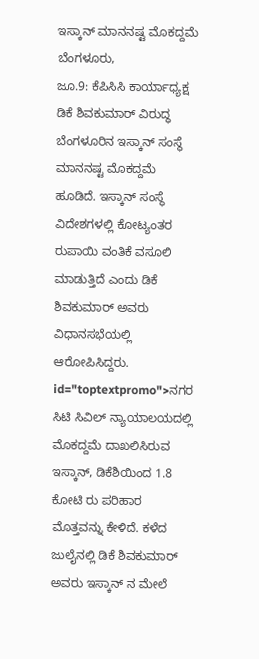ಇಸ್ಕಾನ್ ಮಾನನಷ್ಟ ಮೊಕದ್ದಮೆ
ಬೆಂಗಳೂರು,
ಜೂ.9: ಕೆಪಿಸಿಸಿ ಕಾರ್ಯಾಧ್ಯಕ್ಷ ಡಿಕೆ ಶಿವಕುಮಾರ್ ವಿರುದ್ಧ ಬೆಂಗಳೂರಿನ ಇಸ್ಕಾನ್ ಸಂಸ್ಥೆ ಮಾನನಷ್ಟ ಮೊಕದ್ದಮೆ ಹೂಡಿದೆ. ಇಸ್ಕಾನ್ ಸಂಸ್ಥೆ ವಿದೇಶಗಳಲ್ಲಿ ಕೋಟ್ಯಂತರ ರುಪಾಯಿ ವಂತಿಕೆ ವಸೂಲಿ ಮಾಡುತ್ತಿದೆ ಎಂದು ಡಿಕೆ ಶಿವಕುಮಾರ್ ಅವರು ವಿಧಾನಸಭೆಯಲ್ಲಿ ಆರೋಪಿಸಿದ್ದರು. id="toptextpromo">ನಗರ
ಸಿಟಿ ಸಿವಿಲ್ ನ್ಯಾಯಾಲಯದಲ್ಲಿ ಮೊಕದ್ದಮೆ ದಾಖಲಿಸಿರುವ ಇಸ್ಕಾನ್, ಡಿಕೆಶಿಯಿಂದ 1.8 ಕೋಟಿ ರು ಪರಿಹಾರ ಮೊತ್ತವನ್ನು ಕೇಳಿದೆ. ಕಳೆದ ಜುಲೈನಲ್ಲಿ ಡಿಕೆ ಶಿವಕುಮಾರ್ ಅವರು ಇಸ್ಕಾನ್ ನ ಮೇಲೆ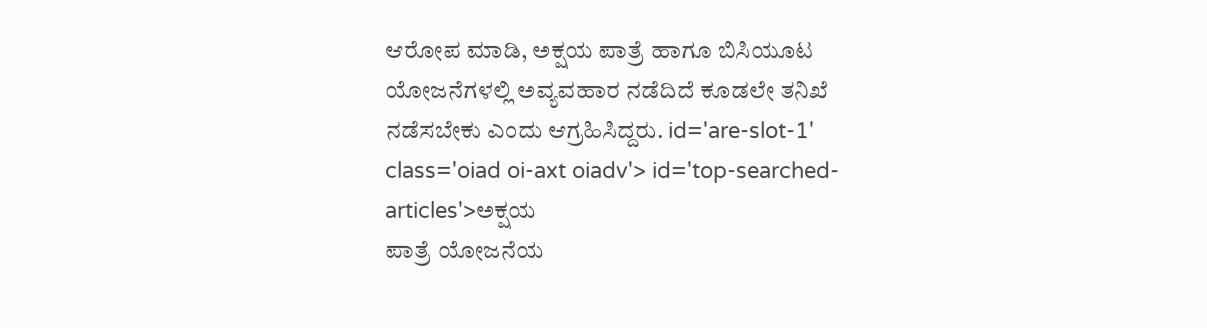ಆರೋಪ ಮಾಡಿ, ಅಕ್ಷಯ ಪಾತ್ರೆ ಹಾಗೂ ಬಿಸಿಯೂಟ ಯೋಜನೆಗಳಲ್ಲಿ ಅವ್ಯವಹಾರ ನಡೆದಿದೆ ಕೂಡಲೇ ತನಿಖೆ ನಡೆಸಬೇಕು ಎಂದು ಆಗ್ರಹಿಸಿದ್ದರು. id='are-slot-1' class='oiad oi-axt oiadv'> id='top-searched-articles'>ಅಕ್ಷಯ
ಪಾತ್ರೆ ಯೋಜನೆಯ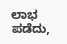ಲಾಭ ಪಡೆದು,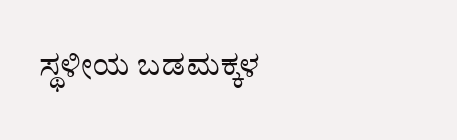ಸ್ಥಳೀಯ ಬಡಮಕ್ಕಳ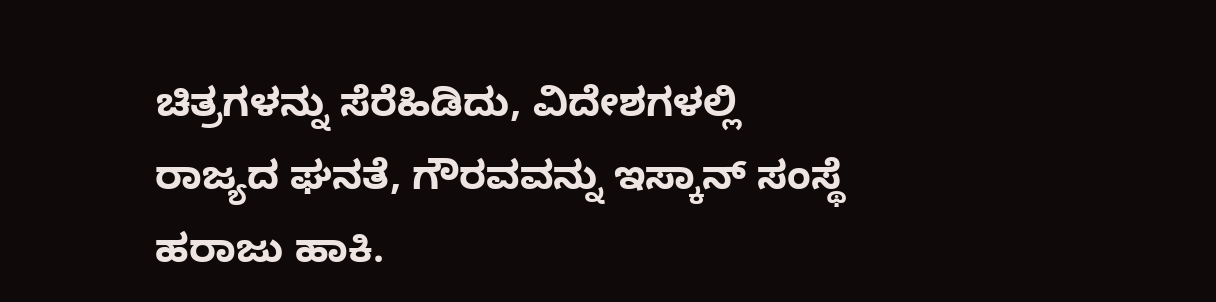ಚಿತ್ರಗಳನ್ನು ಸೆರೆಹಿಡಿದು, ವಿದೇಶಗಳಲ್ಲಿ ರಾಜ್ಯದ ಘನತೆ, ಗೌರವವನ್ನು ಇಸ್ಕಾನ್ ಸಂಸ್ಥೆ ಹರಾಜು ಹಾಕಿ.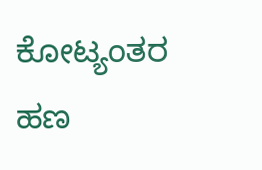ಕೋಟ್ಯಂತರ ಹಣ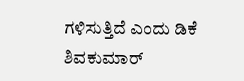ಗಳಿಸುತ್ತಿದೆ ಎಂದು ಡಿಕೆ ಶಿವಕುಮಾರ್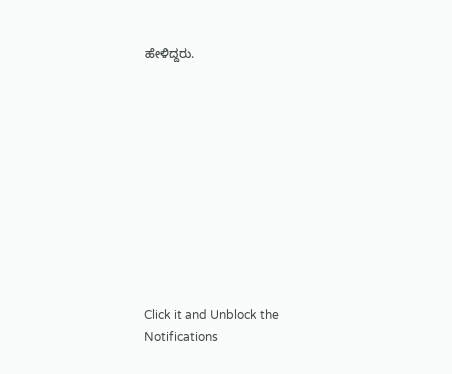ಹೇಳಿದ್ದರು.











Click it and Unblock the Notifications